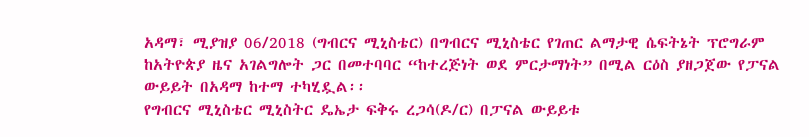አዳማ፣ ሚያዝያ 06/2018 (ግብርና ሚኒስቴር) በግብርና ሚኒስቴር የገጠር ልማታዊ ሴፍትኔት ፕሮግራም ከአትዮጵያ ዜና አገልግሎት ጋር በመተባባር “ከተረጅነት ወደ ምርታማነት” በሚል ርዕስ ያዘጋጀው የፓናል ውይይት በአዳማ ከተማ ተካሂዷል፡፡
የግብርና ሚኒስቴር ሚኒስትር ዴኤታ ፍቅሩ ረጋሳ(ዶ/ር) በፓናል ውይይቱ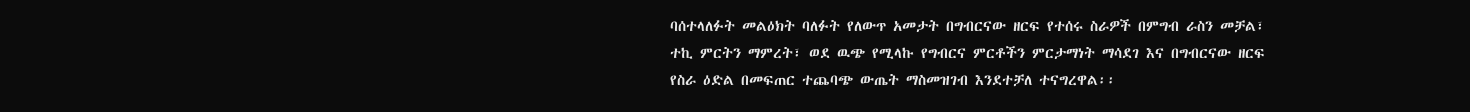ባሰተላለፉት መልዕክት ባለፉት የለውጥ አመታት በግብርናው ዘርፍ የተሰሩ ስራዎች በምግብ ራስን መቻል፣ ተኪ ምርትን ማምረት፣ ወደ ዉጭ የሚላኩ የግብርና ምርቶችን ምርታማነት ማሳደገ እና በግብርናው ዘርፍ የስራ ዕድል በመፍጠር ተጨባጭ ውጤት ማስመዝገብ እንደተቻለ ተናግረዋል፡፡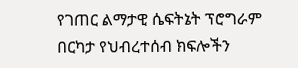የገጠር ልማታዊ ሴፍትኔት ፕሮግራም በርካታ የህብረተሰብ ክፍሎችን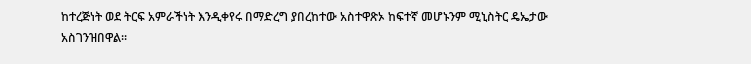ከተረጅነት ወደ ትርፍ አምራችነት እንዲቀየሩ በማድረግ ያበረከተው አስተዋጽኦ ከፍተኛ መሆኑንም ሚኒስትር ዴኤታው አስገንዝበዋል፡፡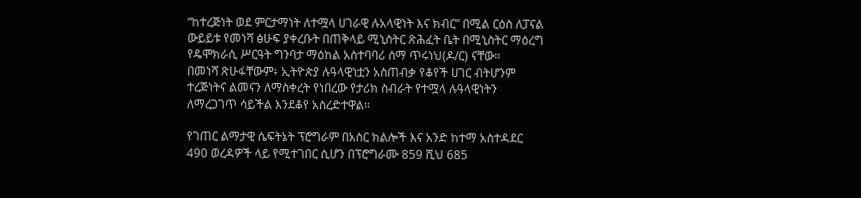“ከተረጅነት ወደ ምርታማነት ለተሟላ ሀገራዊ ሉአላዊነት እና ክብር” በሚል ርዕስ ለፓናል ውይይቱ የመነሻ ፅሁፍ ያቀረቡት በጠቅላይ ሚኒስትር ጽሕፈት ቤት በሚኒስትር ማዕረግ የዴሞክራሲ ሥርዓት ግንባታ ማዕከል አስተባባሪ ሰማ ጥሩነህ(ዶ/ር) ናቸው፡፡
በመነሻ ጽሁፋቸውም፥ ኢትዮጵያ ሉዓላዊነቷን አስጠብቃ የቆየች ሀገር ብትሆንም ተረጅነትና ልመናን ለማስቀረት የነበረው የታሪክ ስብራት የተሟላ ሉዓላዊነትን ለማረጋገጥ ሳይችል እንደቆየ አስረድተዋል።

የገጠር ልማታዊ ሴፍትኔት ፕሮግራም በአስር ክልሎች እና አንድ ከተማ አስተዳደር 490 ወረዳዎች ላይ የሚተገበር ሲሆን በፕሮግራሙ 859 ሺህ 685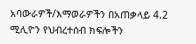አባውራዎች/እማወራዎችን በአጠቃላይ 4.2 ሚሊዮን የህብረተሰብ ክፍሎችን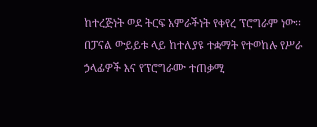ከተረጅነት ወደ ትርፍ አምራችነት የቀየረ ፕሮግራም ነው፡፡
በፓናል ውይይቱ ላይ ከተለያዩ ተቋማት የተወከሉ የሥራ ኃላፊዎች እና የፕሮግራሙ ተጠቃሚ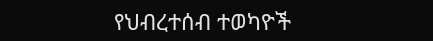የህብረተሰብ ተወካዮች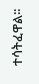ተሳትፈዋል፡፡